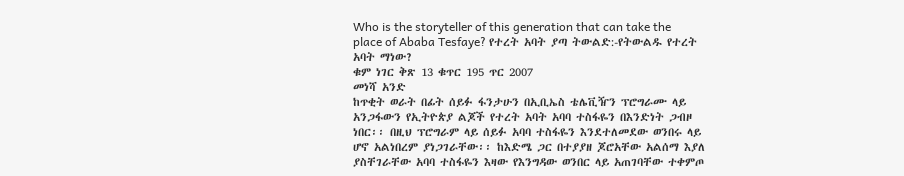Who is the storyteller of this generation that can take the place of Ababa Tesfaye? የተረት አባት ያጣ ትውልድ:-የትውልዱ የተረት አባት ማነው?
ቁም ነገር ቅጽ 13 ቁጥር 195 ጥር 2007
መነሻ አንድ
ከጥቂት ወራት በፊት ሰይፉ ፋንታሁን በኢቢኤስ ቴሌቪዥን ፕሮግራሙ ላይ አንጋፋውን የኢትዮጵያ ልጆች የተረት አባት አባባ ተስፋዬን በእንድነት ጋብዞ ነበር፡፡ በዚህ ፕሮግራም ላይ ሰይፉ አባባ ተስፋዬን እንደተለመደው ወንበሩ ላይ ሆኖ አልነበረም ያነጋገራቸው፡፡ ከእድሜ ጋር በተያያዘ ጆሮአቸው አልሰማ እያለ ያስቸገራቸው አባባ ተስፋዬን እዛው የእንግዳው ወንበር ላይ አጠገባቸው ተቀምጦ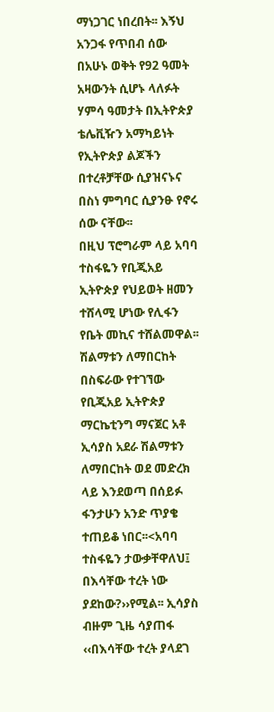ማነጋገር ነበረበት፡፡ እኝህ አንጋፋ የጥበብ ሰው በአሁኑ ወቅት የ92 ዓመት አዛውንት ሲሆኑ ላለፉት ሃምሳ ዓመታት በኢትዮጵያ ቴሌቪዥን አማካይነት የኢትዮጵያ ልጆችን በተረቶቻቸው ሲያዝናኑና በስነ ምግባር ሲያንፁ የኖሩ ሰው ናቸው፡፡
በዚህ ፕሮግራም ላይ አባባ ተስፋዬን የቢጂአይ ኢትዮጵያ የህይወት ዘመን ተሸላሚ ሆነው የሊፋን የቤት መኪና ተሸልመዋል፡፡ ሽልማቱን ለማበርከት በስፍራው የተገኘው የቢጂአይ ኢትዮጵያ ማርኬቲንግ ማናጀር አቶ ኢሳያስ አደራ ሽልማቱን ለማበርከት ወደ መድረክ ላይ እንደወጣ በሰይፉ ፋንታሁን አንድ ጥያቄ ተጠይቆ ነበር፡፡<አባባ ተስፋዬን ታውቃቸዋለህ፤ በእሳቸው ተረት ነው ያደከው?››የሚል፡፡ ኢሳያስ ብዙም ጊዜ ሳያጠፋ ‹‹በእሳቸው ተረት ያላደገ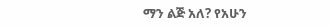ማን ልጅ አለ? የአሁን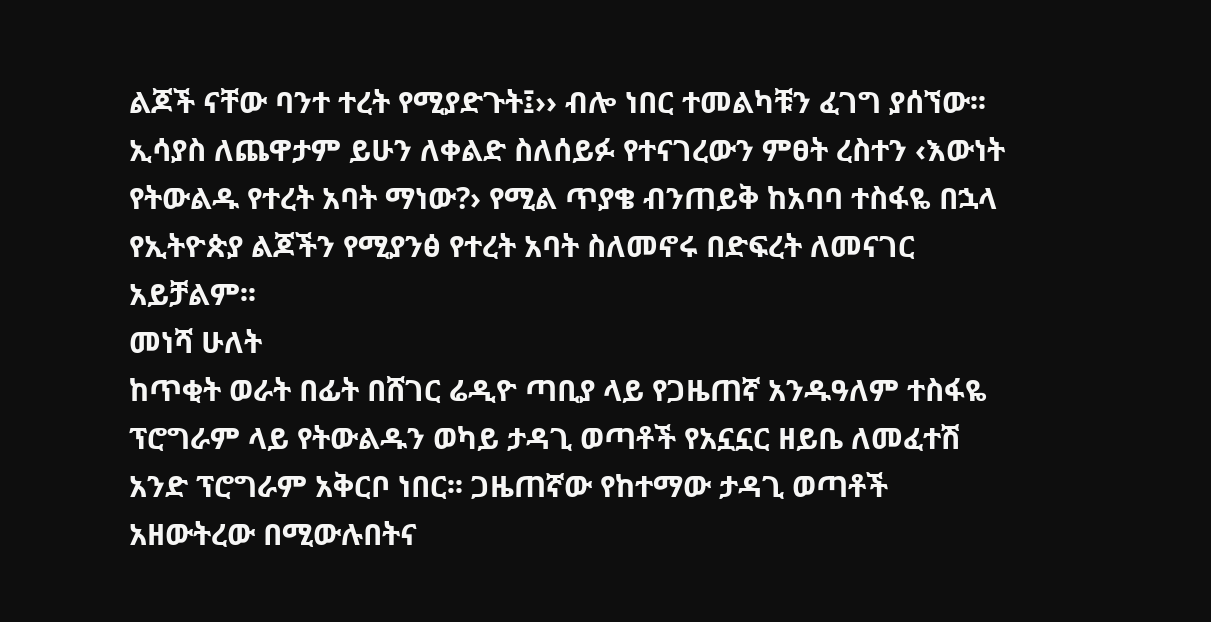ልጆች ናቸው ባንተ ተረት የሚያድጉት፤›› ብሎ ነበር ተመልካቹን ፈገግ ያሰኘው፡፡ ኢሳያስ ለጨዋታም ይሁን ለቀልድ ስለሰይፉ የተናገረውን ምፀት ረስተን ‹እውነት የትውልዱ የተረት አባት ማነው?› የሚል ጥያቄ ብንጠይቅ ከአባባ ተስፋዬ በኋላ የኢትዮጵያ ልጆችን የሚያንፅ የተረት አባት ስለመኖሩ በድፍረት ለመናገር አይቻልም፡፡
መነሻ ሁለት
ከጥቂት ወራት በፊት በሸገር ሬዲዮ ጣቢያ ላይ የጋዜጠኛ አንዱዓለም ተስፋዬ ፕሮግራም ላይ የትውልዱን ወካይ ታዳጊ ወጣቶች የአኗኗር ዘይቤ ለመፈተሽ አንድ ፕሮግራም አቅርቦ ነበር፡፡ ጋዜጠኛው የከተማው ታዳጊ ወጣቶች አዘውትረው በሚውሉበትና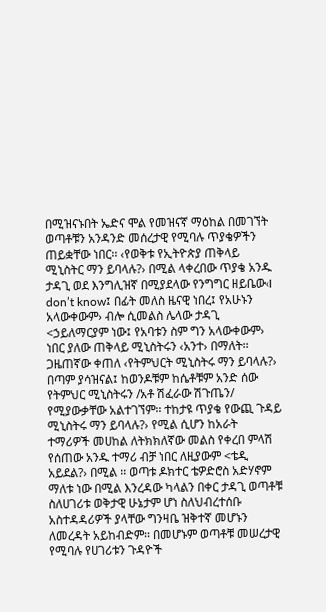በሚዝናኑበት ኤድና ሞል የመዝናኛ ማዕከል በመገኘት ወጣቶቹን አንዳንድ መሰረታዊ የሚባሉ ጥያቄዎችን ጠይቋቸው ነበር፡፡ ‹የወቅቱ የኢትዮጵያ ጠቅላይ ሚኒስትር ማን ይባላሉ?› በሚል ላቀረበው ጥያቄ አንዱ ታዳጊ ወደ እንግሊዝኛ በሚያደላው የንግግር ዘይቤው‹I don’t know፤ በፊት መለስ ዜናዊ ነበረ፤ የአሁኑን አላውቀውም› ብሎ ሲመልስ ሌላው ታዳጊ <ኃይለማርያም ነው፤ የአባቱን ስም ግን አላውቀውም› ነበር ያለው ጠቅላይ ሚኒስትሩን ‹አንተ› በማለት፡፡ ጋዜጠኛው ቀጠለ ‹የትምህርት ሚኒስትሩ ማን ይባላሉ?› በጣም ያሳዝናል፤ ከወንዶቹም ከሴቶቹም አንድ ሰው የትምህር ሚኒስትሩን /አቶ ሽፈራው ሽጉጤን/ የሚያውቃቸው አልተገኘም፡፡ ተከታዩ ጥያቄ የውጪ ጉዳይ ሚኒስትሩ ማን ይባላሉ?› የሚል ሲሆን ከአራት ተማሪዎች መሀከል ለትክክለኛው መልስ የቀረበ ምላሽ የሰጠው አንዱ ተማሪ ብቻ ነበር ለዚያውም <ቴዲ አይደል?› በሚል ፡፡ ወጣቱ ዶክተር ቴዎድሮስ አድሃኖም ማለቱ ነው በሚል እንረዳው ካላልን በቀር ታዳጊ ወጣቶቹ ስለሀገሪቱ ወቅታዊ ሁኔታም ሆነ ስለህብረተሰቡ አስተዳዳሪዎች ያላቸው ግንዛቤ ዝቅተኛ መሆኑን ለመረዳት አይከብድም፡፡ በመሆኑም ወጣቶቹ መሠረታዊ የሚባሉ የሀገሪቱን ጉዳዮች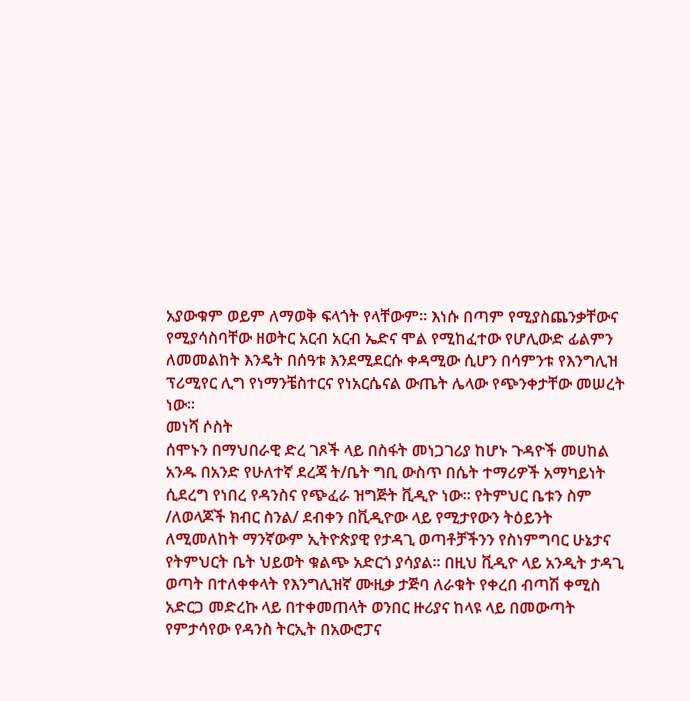አያውቁም ወይም ለማወቅ ፍላጎት የላቸውም፡፡ እነሱ በጣም የሚያስጨንቃቸውና የሚያሳስባቸው ዘወትር አርብ አርብ ኤድና ሞል የሚከፈተው የሆሊውድ ፊልምን ለመመልከት እንዴት በሰዓቱ እንደሚደርሱ ቀዳሚው ሲሆን በሳምንቱ የእንግሊዝ ፕሪሚየር ሊግ የነማንቼስተርና የነአርሴናል ውጤት ሌላው የጭንቀታቸው መሠረት ነው፡፡
መነሻ ሶስት
ሰሞኑን በማህበራዊ ድረ ገጾች ላይ በስፋት መነጋገሪያ ከሆኑ ጉዳዮች መሀከል አንዱ በአንድ የሁለተኛ ደረጃ ት/ቤት ግቢ ውስጥ በሴት ተማሪዎች አማካይነት ሲደረግ የነበረ የዳንስና የጭፈራ ዝግጅት ቪዲዮ ነው፡፡ የትምህር ቤቱን ስም /ለወላጆች ክብር ስንል/ ደብቀን በቪዲዮው ላይ የሚታየውን ትዕይንት ለሚመለከት ማንኛውም ኢትዮጵያዊ የታዳጊ ወጣቶቻችንን የስነምግባር ሁኔታና የትምህርት ቤት ህይወት ቁልጭ አድርጎ ያሳያል፡፡ በዚህ ቪዲዮ ላይ አንዲት ታዳጊ ወጣት በተለቀቀላት የእንግሊዝኛ ሙዚቃ ታጅባ ለራቁት የቀረበ ብጣሽ ቀሚስ አድርጋ መድረኩ ላይ በተቀመጠላት ወንበር ዙሪያና ከላዩ ላይ በመውጣት የምታሳየው የዳንስ ትርኢት በአውሮፓና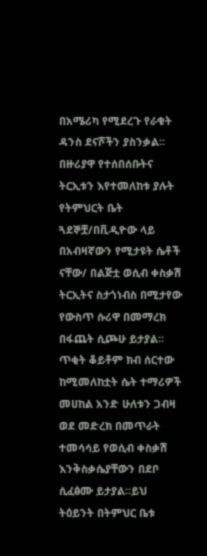በአሜሪካ የሚደረጉ የራቁት ዳንስ ደናሾችን ያስንቃል፡፡በዙሪያዋ የተሰበሰቡትና ትርኢቱን እየተመለከቱ ያሉት የትምህርት ቤት ጓደኞቿ/በቪዲዮው ላይ በአብዛኛውን የሚታዩት ሴቶች ናቸው/ በልጅቷ ወሲብ ቀስቃሽ ትርኢትና ስታጎነብስ በሚታየው የውስጥ ሱሪዋ በመማረክ በፋጨት ሲጮሁ ይታያል፡፡ ጥቂት ቆይቶም ክብ ሰርተው ከሚመለከቷት ሴት ተማሪዎች መሀከል አንድ ሁለቱን ጋብዛ ወደ መድረክ በመጥራት ተመሳሳይ የወሲብ ቀስቃሽ እንቅስቃሴያቸውን በደቦ ሲፈፅሙ ይታያል፡፡ይህ ትዕይንት በትምህር ቤቱ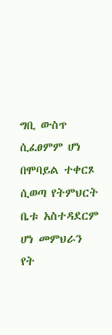ግቢ ውስጥ ሲፈፀምም ሆነ በሞባይል ተቀርጾ ሲወጣ የትምህርት ቤቱ አስተዳደርም ሆነ መምህራን የት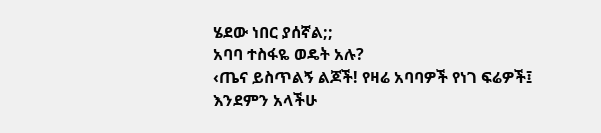ሄደው ነበር ያሰኛል;;
አባባ ተስፋዬ ወዴት አሉ?
‹ጤና ይስጥልኝ ልጆች! የዛሬ አባባዎች የነገ ፍሬዎች፤ እንደምን አላችሁ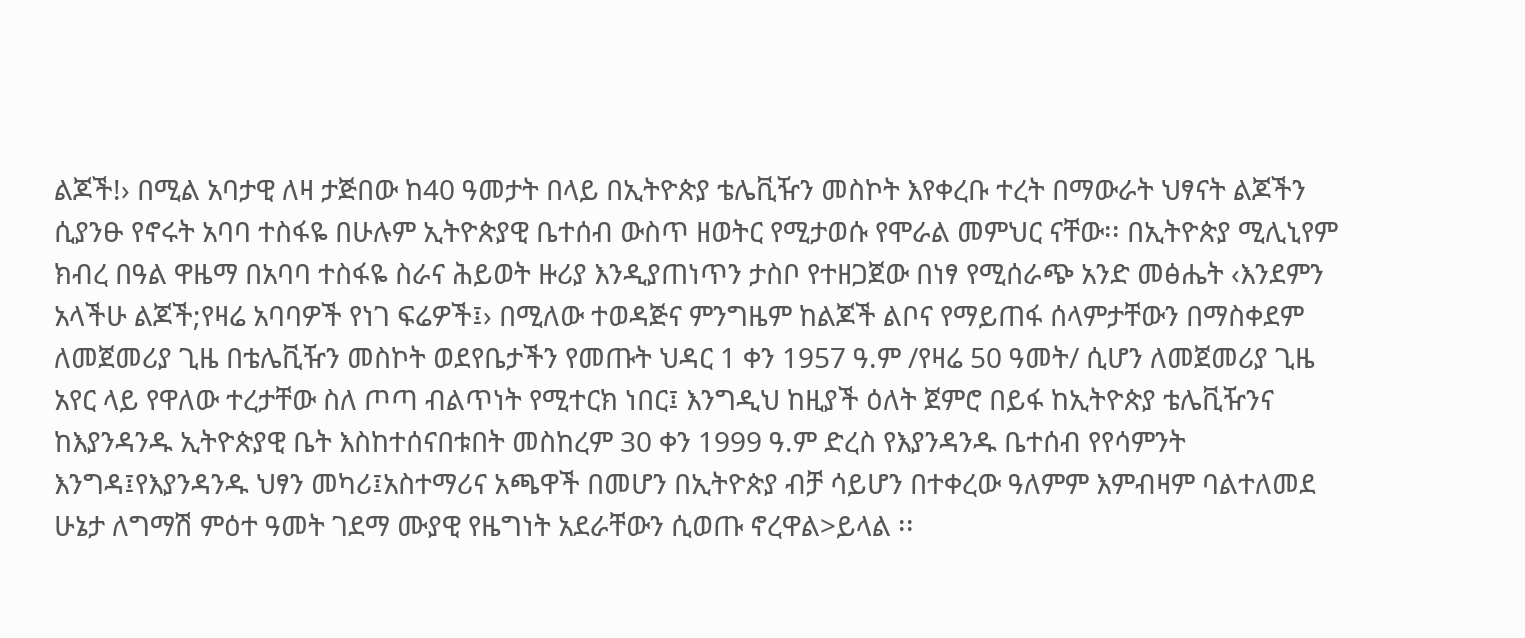ልጆች!› በሚል አባታዊ ለዛ ታጅበው ከ40 ዓመታት በላይ በኢትዮጵያ ቴሌቪዥን መስኮት እየቀረቡ ተረት በማውራት ህፃናት ልጆችን ሲያንፁ የኖሩት አባባ ተስፋዬ በሁሉም ኢትዮጵያዊ ቤተሰብ ውስጥ ዘወትር የሚታወሱ የሞራል መምህር ናቸው፡፡ በኢትዮጵያ ሚሊኒየም ክብረ በዓል ዋዜማ በአባባ ተስፋዬ ስራና ሕይወት ዙሪያ እንዲያጠነጥን ታስቦ የተዘጋጀው በነፃ የሚሰራጭ አንድ መፅሔት ‹እንደምን አላችሁ ልጆች;የዛሬ አባባዎች የነገ ፍሬዎች፤› በሚለው ተወዳጅና ምንግዜም ከልጆች ልቦና የማይጠፋ ሰላምታቸውን በማስቀደም ለመጀመሪያ ጊዜ በቴሌቪዥን መስኮት ወደየቤታችን የመጡት ህዳር 1 ቀን 1957 ዓ.ም /የዛሬ 50 ዓመት/ ሲሆን ለመጀመሪያ ጊዜ አየር ላይ የዋለው ተረታቸው ስለ ጦጣ ብልጥነት የሚተርክ ነበር፤ እንግዲህ ከዚያች ዕለት ጀምሮ በይፋ ከኢትዮጵያ ቴሌቪዥንና ከእያንዳንዱ ኢትዮጵያዊ ቤት እስከተሰናበቱበት መስከረም 30 ቀን 1999 ዓ.ም ድረስ የእያንዳንዱ ቤተሰብ የየሳምንት እንግዳ፤የእያንዳንዱ ህፃን መካሪ፤አስተማሪና አጫዋች በመሆን በኢትዮጵያ ብቻ ሳይሆን በተቀረው ዓለምም እምብዛም ባልተለመደ ሁኔታ ለግማሽ ምዕተ ዓመት ገደማ ሙያዊ የዜግነት አደራቸውን ሲወጡ ኖረዋል>ይላል ፡፡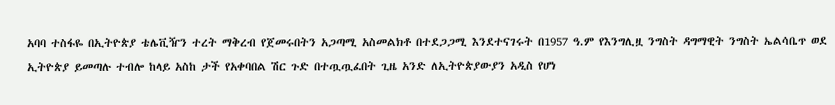አባባ ተስፋዬ በኢትዮጵያ ቴሌቪዥን ተረት ማቅረብ የጀመሩበትን አጋጣሚ አስመልክቶ በተደጋጋሚ እንደተናገሩት በ1957 ዓ.ም የእንግሊዟ ንግስት ዳግማዊት ንግስት ኤልሳቤጥ ወደ ኢትዮጵያ ይመጣሉ ተብሎ ከላይ አስከ ታች የአቀባበል ሽር ጉድ በተጧጧፈበት ጊዜ አንድ ለኢትዮጵያውያን አዲስ የሆነ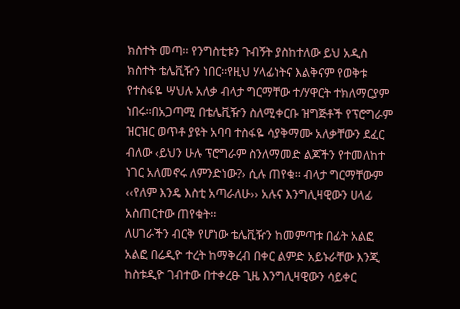ክስተት መጣ፡፡ የንግስቲቱን ጉብኝት ያስከተለው ይህ አዲስ ክስተት ቴሌቪዥን ነበር፡፡የዚህ ሃላፊነትና እልቅናም የወቅቱ የተስፋዬ ሣህሉ አለቃ ብላታ ግርማቸው ተ/ሃዋርት ተክለማርያም ነበሩ፡፡በአጋጣሚ በቴሌቪዥን ስለሚቀርቡ ዝግጅቶች የፕሮግራም ዝርዝር ወጥቶ ያዩት አባባ ተስፋዬ ሳያቅማሙ አለቃቸውን ደፈር ብለው ‹ይህን ሁሉ ፕሮግራም ስንለማመድ ልጆችን የተመለከተ ነገር አለመኖሩ ለምንድነው?› ሲሉ ጠየቁ፡፡ ብላታ ግርማቸውም ‹‹የለም እንዴ እስቲ አጣራለሁ›› አሉና እንግሊዛዊውን ሀላፊ አስጠርተው ጠየቁት፡፡
ለሀገራችን ብርቅ የሆነው ቴሌቪዥን ከመምጣቱ በፊት አልፎ አልፎ በሬዲዮ ተረት ከማቅረብ በቀር ልምድ አይኑራቸው እንጂ ከስቱዲዮ ገብተው በተቀረፁ ጊዜ እንግሊዛዊውን ሳይቀር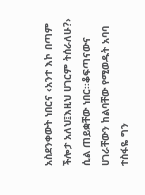አስደንቀውት ነበርና ‹አንተ እኮ በጣም ችሎታ አለህ፤እዚህ ሀገርም ትሰራለሁ?› ሲል ጠይቋቸው ነበር፡፡ቆፍጣናውና ሀገራቸውን ከልባቸው የሚወዱት አባባ ተስፋዬ ግን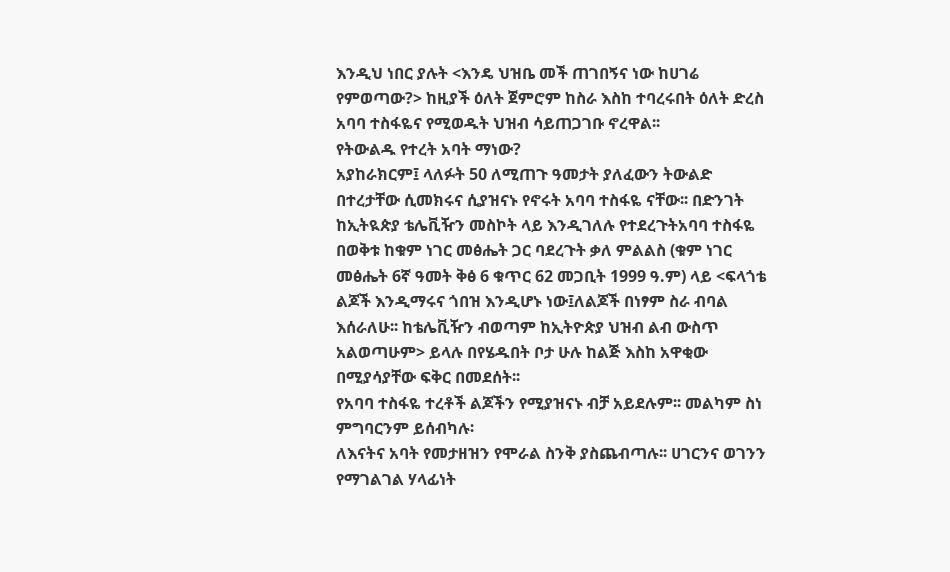እንዲህ ነበር ያሉት <እንዴ ህዝቤ መች ጠገበኝና ነው ከሀገሬ የምወጣው?> ከዚያች ዕለት ጀምሮም ከስራ እስከ ተባረሩበት ዕለት ድረስ አባባ ተስፋዬና የሚወዱት ህዝብ ሳይጠጋገቡ ኖረዋል፡፡
የትውልዱ የተረት አባት ማነው?
አያከራክርም፤ ላለፉት 50 ለሚጠጉ ዓመታት ያለፈውን ትውልድ በተረታቸው ሲመክሩና ሲያዝናኑ የኖሩት አባባ ተስፋዬ ናቸው፡፡ በድንገት ከኢትዪጵያ ቴሌቪዥን መስኮት ላይ እንዲገለሉ የተደረጉትአባባ ተስፋዬ በወቅቱ ከቁም ነገር መፅሔት ጋር ባደረጉት ቃለ ምልልስ (ቁም ነገር መፅሔት 6ኛ ዓመት ቅፅ 6 ቁጥር 62 መጋቢት 1999 ዓ.ም) ላይ <ፍላጎቴ ልጆች እንዲማሩና ጎበዝ እንዲሆኑ ነው፤ለልጆች በነፃም ስራ ብባል እሰራለሁ፡፡ ከቴሌቪዥን ብወጣም ከኢትዮጵያ ህዝብ ልብ ውስጥ አልወጣሁም> ይላሉ በየሄዱበት ቦታ ሁሉ ከልጅ እስከ አዋቂው በሚያሳያቸው ፍቅር በመደሰት፡፡
የአባባ ተስፋዬ ተረቶች ልጆችን የሚያዝናኑ ብቻ አይደሉም፡፡ መልካም ስነ ምግባርንም ይሰብካሉ፡
ለእናትና አባት የመታዘዝን የሞራል ስንቅ ያስጨብጣሉ፡፡ ሀገርንና ወገንን የማገልገል ሃላፊነት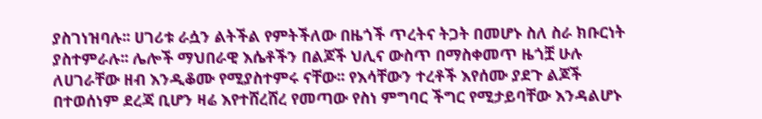ያስገነዝባሉ፡፡ ሀገሪቱ ራሷን ልትችል የምትችለው በዜጎች ጥረትና ትጋት በመሆኑ ስለ ስራ ክቡርነት ያስተምራሉ፡፡ ሌሎች ማህበራዊ እሴቶችን በልጆች ህሊና ውስጥ በማስቀመጥ ዜጎቿ ሁሉ ለሀገራቸው ዘብ እንዲቆሙ የሚያስተምሩ ናቸው፡፡ የእሳቸውን ተረቶች እየሰሙ ያደጉ ልጆች በተወሰነም ደረጃ ቢሆን ዛሬ እየተሸረሸረ የመጣው የስነ ምግባር ችግር የሚታይባቸው እንዳልሆኑ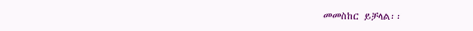መመስከር ይቻላል፡፡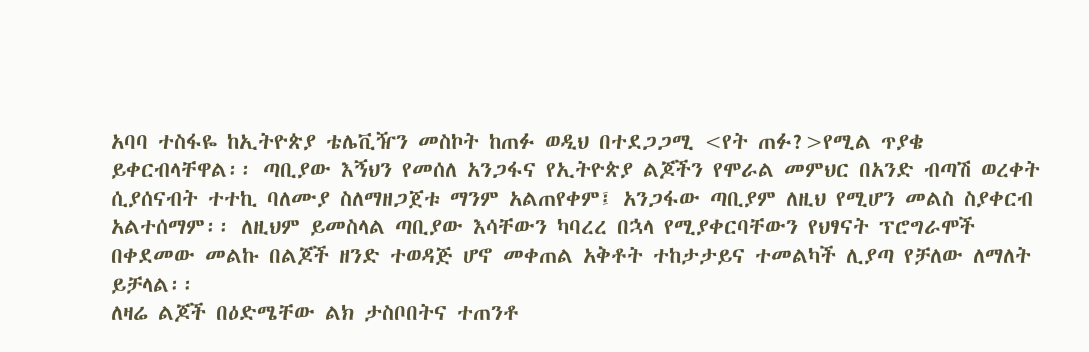አባባ ተስፋዬ ከኢትዮጵያ ቴሌቪዥን መስኮት ከጠፉ ወዲህ በተደጋጋሚ <የት ጠፉ?>የሚል ጥያቄ ይቀርብላቸዋል፡፡ ጣቢያው እኝህን የመሰለ አንጋፋና የኢትዮጵያ ልጆችን የሞራል መምህር በአንድ ብጣሽ ወረቀት ሲያሰናብት ተተኪ ባለሙያ ስለማዘጋጀቱ ማንም አልጠየቀም፤ አንጋፋው ጣቢያም ለዚህ የሚሆን መልስ ስያቀርብ አልተሰማም፡፡ ለዚህም ይመስላል ጣቢያው እሳቸውን ካባረረ በኋላ የሚያቀርባቸውን የህፃናት ፕሮግራሞች በቀደመው መልኩ በልጆች ዘንድ ተወዳጅ ሆኖ መቀጠል አቅቶት ተከታታይና ተመልካች ሊያጣ የቻለው ለማለት ይቻላል፡፡
ለዛሬ ልጆች በዕድሜቸው ልክ ታስቦበትና ተጠንቶ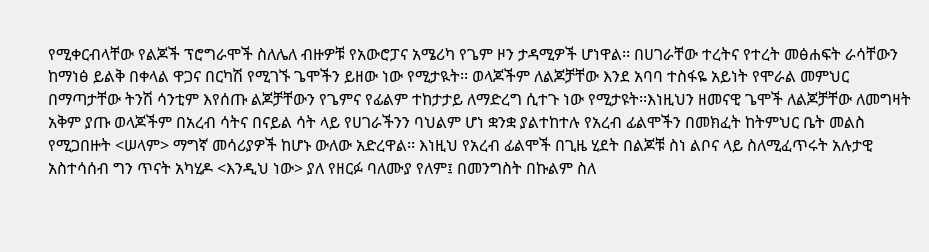የሚቀርብላቸው የልጆች ፕሮግራሞች ስለሌለ ብዙዎቹ የአውሮፓና አሜሪካ የጌም ዞን ታዳሚዎች ሆነዋል፡፡ በሀገራቸው ተረትና የተረት መፅሐፍት ራሳቸውን ከማነፅ ይልቅ በቀላል ዋጋና በርካሽ የሚገኙ ጌሞችን ይዘው ነው የሚታዪት፡፡ ወላጆችም ለልጆቻቸው እንደ አባባ ተስፋዬ አይነት የሞራል መምህር በማጣታቸው ትንሽ ሳንቲም እየሰጡ ልጆቻቸውን የጌምና የፊልም ተከታታይ ለማድረግ ሲተጉ ነው የሚታዩት፡፡እነዚህን ዘመናዊ ጌሞች ለልጆቻቸው ለመግዛት አቅም ያጡ ወላጆችም በአረብ ሳትና በናይል ሳት ላይ የሀገራችንን ባህልም ሆነ ቋንቋ ያልተከተሉ የአረብ ፊልሞችን በመክፈት ከትምህር ቤት መልስ የሚጋበዙት <ሠላም> ማግኛ መሳሪያዎች ከሆኑ ውለው አድረዋል፡፡ እነዚህ የአረብ ፊልሞች በጊዜ ሂደት በልጆቹ ስነ ልቦና ላይ ስለሚፈጥሩት አሉታዊ አስተሳሰብ ግን ጥናት አካሂዶ <እንዲህ ነው> ያለ የዘርፉ ባለሙያ የለም፤ በመንግስት በኩልም ስለ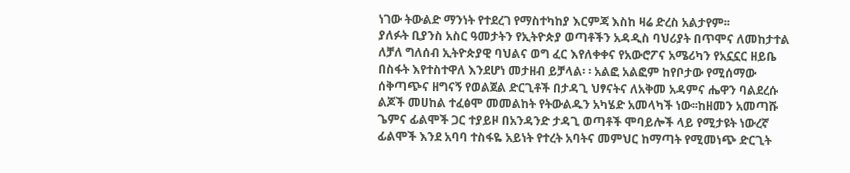ነገው ትውልድ ማንነት የተደረገ የማስተካከያ እርምጃ እስከ ዛሬ ድረስ አልታየም፡፡
ያለፉት ቢያንስ አስር ዓመታትን የኢትዮጵያ ወጣቶችን አዳዲስ ባህሪያት በጥሞና ለመከታተል ለቻለ ግለሰብ ኢትዮጵያዊ ባህልና ወግ ፈር እየለቀቀና የአውሮፖና አሜሪካን የአኗኗር ዘይቤ በስፋት እየተስተዋለ እንደሆነ መታዘብ ይቻላል፡ ፡ አልፎ አልፎም ከየቦታው የሚሰማው ሰቅጣጭና ዘግናኝ የወልጀል ድርጊቶች በታዳጊ ህፃናትና ለአቅመ አዳምና ሔዋን ባልደረሱ ልጆች መሀከል ተፈፅሞ መመልከት የትውልዱን አካሄድ አመላካች ነው፡፡ከዘመን አመጣሹ ጌምና ፊልሞች ጋር ተያይዞ በአንዳንድ ታዳጊ ወጣቶች ሞባይሎች ላይ የሚታዩት ነውረኛ ፊልሞች እንደ አባባ ተስፋዬ አይነት የተረት አባትና መምህር ከማጣት የሚመነጭ ድርጊት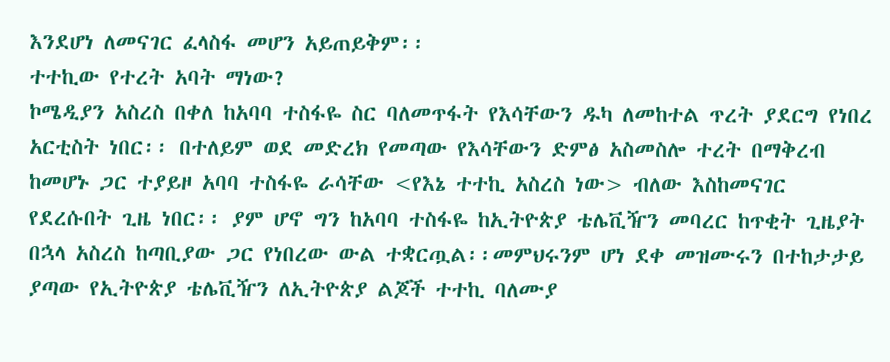እንደሆነ ለመናገር ፈላስፋ መሆን አይጠይቅም፡፡
ተተኪው የተረት አባት ማነው?
ኮሜዲያን አስረስ በቀለ ከአባባ ተስፋዬ ስር ባለመጥፋት የእሳቸውን ዱካ ለመከተል ጥረት ያደርግ የነበረ አርቲስት ነበር፡፡ በተለይም ወደ መድረክ የመጣው የእሳቸውን ድምፅ አስመስሎ ተረት በማቅረብ ከመሆኑ ጋር ተያይዞ አባባ ተስፋዬ ራሳቸው <የእኔ ተተኪ አስረስ ነው> ብለው እስከመናገር የደረሱበት ጊዜ ነበር፡፡ ያም ሆኖ ግን ከአባባ ተስፋዬ ከኢትዮጵያ ቴሌቪዥን መባረር ከጥቂት ጊዜያት በኋላ አስረስ ከጣቢያው ጋር የነበረው ውል ተቋርጧል፡፡መምህሩንም ሆነ ደቀ መዝሙሩን በተከታታይ ያጣው የኢትዮጵያ ቴሌቪዥን ለኢትዮጵያ ልጆች ተተኪ ባለሙያ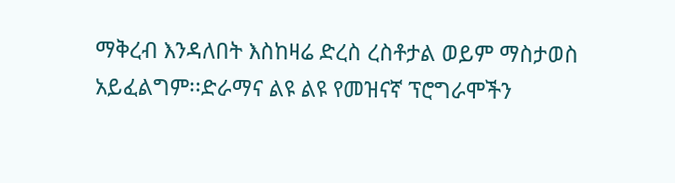ማቅረብ እንዳለበት እስከዛሬ ድረስ ረስቶታል ወይም ማስታወስ አይፈልግም፡፡ድራማና ልዩ ልዩ የመዝናኛ ፕሮግራሞችን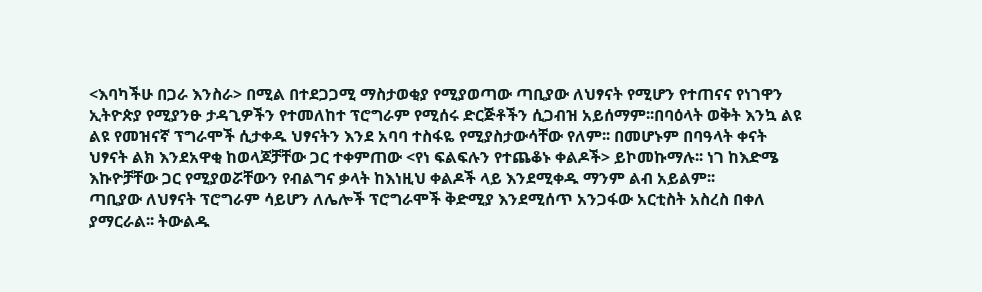<እባካችሁ በጋራ እንስራ> በሚል በተደጋጋሚ ማስታወቂያ የሚያወጣው ጣቢያው ለህፃናት የሚሆን የተጠናና የነገዋን ኢትዮጵያ የሚያንፁ ታዳጊዎችን የተመለከተ ፕሮግራም የሚሰሩ ድርጅቶችን ሲጋብዝ አይሰማም፡፡በባዕላት ወቅት እንኳ ልዩ ልዩ የመዝናኛ ፕግራሞች ሲታቀዱ ህፃናትን እንደ አባባ ተስፋዬ የሚያስታውሳቸው የለም፡፡ በመሆኑም በባዓላት ቀናት ህፃናት ልክ እንደአዋቂ ከወላጆቻቸው ጋር ተቀምጠው <የነ ፍልፍሉን የተጨቆኑ ቀልዶች> ይኮመኩማሉ፡፡ ነገ ከእድሜ እኩዮቻቸው ጋር የሚያወሯቸውን የብልግና ቃላት ከእነዚህ ቀልዶች ላይ እንደሚቀዱ ማንም ልብ አይልም፡፡
ጣቢያው ለህፃናት ፕሮግራም ሳይሆን ለሌሎች ፕሮግራሞች ቅድሚያ እንደሚሰጥ አንጋፋው አርቲስት አስረስ በቀለ ያማርራል፡፡ ትውልዱ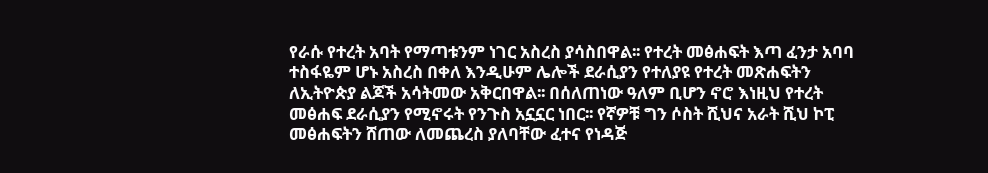የራሱ የተረት አባት የማጣቱንም ነገር አስረስ ያሳስበዋል፡፡ የተረት መፅሐፍት እጣ ፈንታ አባባ ተስፋዬም ሆኑ አስረስ በቀለ እንዲሁም ሌሎች ደራሲያን የተለያዩ የተረት መጽሐፍትን ለኢትዮጵያ ልጆች አሳትመው አቅርበዋል፡፡ በሰለጠነው ዓለም ቢሆን ኖሮ እነዚህ የተረት መፅሐፍ ደራሲያን የሚኖሩት የንጉስ አኗኗር ነበር፡፡ የኛዎቹ ግን ሶስት ሺህና አራት ሺህ ኮፒ መፅሐፍትን ሸጠው ለመጨረስ ያለባቸው ፈተና የነዳጅ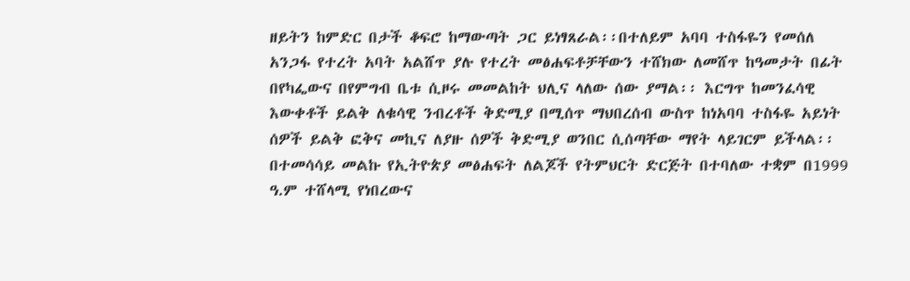ዘይትን ከምድር በታች ቆፍሮ ከማውጣት ጋር ይነፃጸራል፡፡በተለይም አባባ ተስፋዬን የመሰለ አንጋፋ የተረት አባት አልሸጥ ያሉ የተረት መፅሐፍቶቻቸውን ተሸክው ለመሸጥ ከዓመታት በፊት በየካፌውና በየምግብ ቤቱ ሲዞሩ መመልከት ህሊና ላለው ሰው ያማል፡፡ እርግጥ ከመንፈሳዊ እውቀቶች ይልቅ ለቁሳዊ ንብረቶች ቅድሚያ በሚሰጥ ማህበረሰብ ውስጥ ከነአባባ ተስፋዬ አይነት ሰዎች ይልቅ ፎቅና መኪና ለያዙ ሰዎች ቅድሚያ ወንበር ሲሰጣቸው ማየት ላይገርም ይችላል፡፡
በተመሳሳይ መልኩ የኢትዮጵያ መፅሐፍት ለልጆች የትምህርት ድርጅት በተባለው ተቋም በ1999 ዓ.ም ተሸላሚ የነበረውና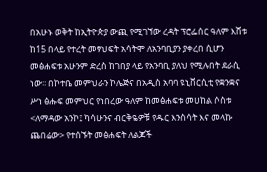በአሁኑ ወቅት ከኢትዮጵያ ውጪ የሚገኘው ረዳት ፕሮፌሰር ዓለም እሸቱ ከ15 በላይ የተረት መፃህፍት አሳትሞ ለአንባቢያን ያቀረበ ሲሆን መፅሐፍቱ አሁንም ድረስ ከገበያ ላይ የአንባቢ ያለህ የሚሉበት ደራሲ ነው፡፡ በኮተቤ መምህራን ኮሌጅና በአዲስ አባባ ዩኒቨርሲቲ የቋንቋና ሥነ ፅሑፍ መምህር የነበረው ዓለም ከመፅሐፍቱ መሀከል ሶስቱ <ለማዳው አንኮ፤ ካሳሁንና ብርቅዬዎቹ የዱር እንስሳት እና መላኩ ጨበሬው> የተሰኙት መፅሐፍት ለልጆች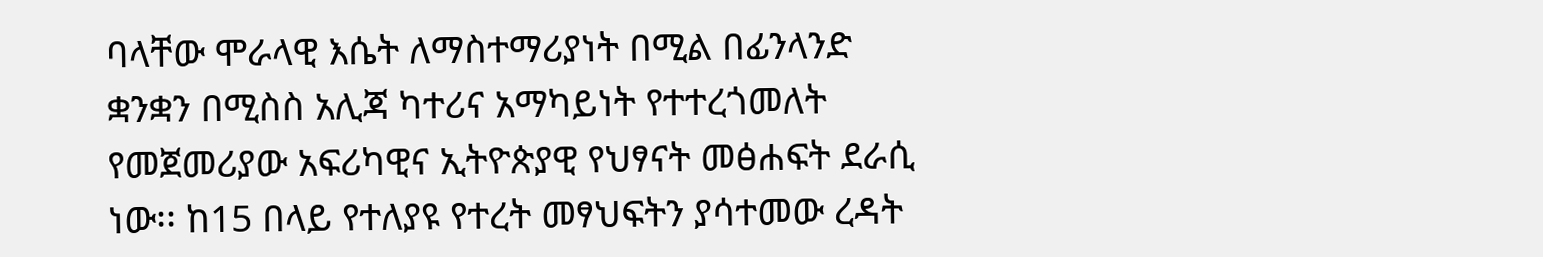ባላቸው ሞራላዊ እሴት ለማስተማሪያነት በሚል በፊንላንድ ቋንቋን በሚስስ አሊጃ ካተሪና አማካይነት የተተረጎመለት የመጀመሪያው አፍሪካዊና ኢትዮጵያዊ የህፃናት መፅሐፍት ደራሲ ነው፡፡ ከ15 በላይ የተለያዩ የተረት መፃህፍትን ያሳተመው ረዳት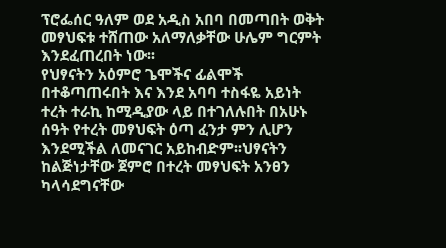ፕሮፌሰር ዓለም ወደ አዲስ አበባ በመጣበት ወቅት መፃህፍቱ ተሸጠው አለማለቃቸው ሁሌም ግርምት እንደፈጠረበት ነው፡፡
የህፃናትን አዕምሮ ጌሞችና ፊልሞች በተቆጣጠሩበት እና እንደ አባባ ተስፋዬ አይነት ተረት ተራኪ ከሚዲያው ላይ በተገለሉበት በአሁኑ ሰዓት የተረት መፃህፍት ዕጣ ፈንታ ምን ሊሆን እንደሚችል ለመናገር አይከብድም፡፡ህፃናትን ከልጅነታቸው ጀምሮ በተረት መፃህፍት አንፀን ካላሳደግናቸው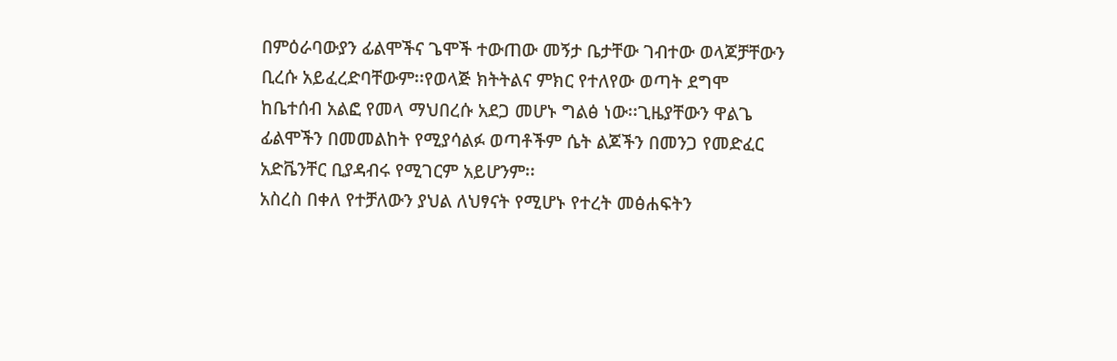በምዕራባውያን ፊልሞችና ጌሞች ተውጠው መኝታ ቤታቸው ገብተው ወላጆቻቸውን ቢረሱ አይፈረድባቸውም፡፡የወላጅ ክትትልና ምክር የተለየው ወጣት ደግሞ ከቤተሰብ አልፎ የመላ ማህበረሱ አደጋ መሆኑ ግልፅ ነው፡፡ጊዜያቸውን ዋልጌ ፊልሞችን በመመልከት የሚያሳልፉ ወጣቶችም ሴት ልጆችን በመንጋ የመድፈር አድቬንቸር ቢያዳብሩ የሚገርም አይሆንም፡፡
አስረስ በቀለ የተቻለውን ያህል ለህፃናት የሚሆኑ የተረት መፅሐፍትን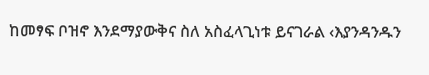ከመፃፍ ቦዝኖ እንደማያውቅና ስለ አስፈላጊነቱ ይናገራል ‹እያንዳንዱን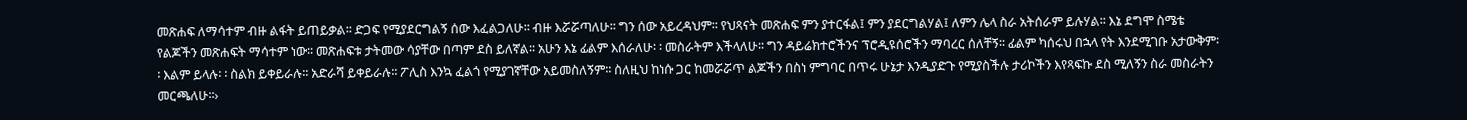መጽሐፍ ለማሳተም ብዙ ልፋት ይጠይቃል፡፡ ድጋፍ የሚያደርግልኝ ሰው እፈልጋለሁ፡፡ ብዙ እሯሯጣለሁ፡፡ ግን ሰው አይረዳህም፡፡ የህጻናት መጽሐፍ ምን ያተርፋል፤ ምን ያደርግልሃል፤ ለምን ሌላ ስራ አትሰራም ይሉሃል፡፡ እኔ ደግሞ ስሜቴ የልጆችን መጽሐፍት ማሳተም ነው፡፡ መጽሐፍቱ ታትመው ሳያቸው በጣም ደስ ይለኛል፡፡ አሁን እኔ ፊልም እሰራለሁ፡ ፡ መስራትም እችላለሁ፡፡ ግን ዳይሬክተሮችንና ፕሮዲዩሰሮችን ማባረር ሰለቸኝ፡፡ ፊልም ካሰሩህ በኋላ የት እንደሚገቡ አታውቅም፡፡ እልም ይላሉ፡ ፡ ስልክ ይቀይራሉ፡፡ አድራሻ ይቀይራሉ፡፡ ፖሊስ እንኳ ፈልጎ የሚያገኛቸው አይመስለኝም፡፡ ስለዚህ ከነሱ ጋር ከመሯሯጥ ልጆችን በስነ ምግባር በጥሩ ሁኔታ እንዲያድጉ የሚያስችሉ ታሪኮችን እየጻፍኩ ደስ ሚለኝን ስራ መስራትን መርጫለሁ፡፡›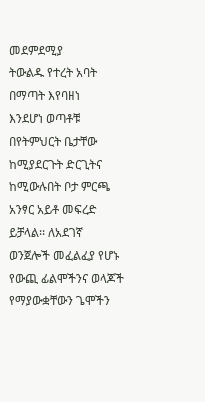መደምደሚያ
ትውልዱ የተረት አባት በማጣት እየባዘነ
እንደሆነ ወጣቶቹ በየትምህርት ቤታቸው ከሚያደርጉት ድርጊትና ከሚውሉበት ቦታ ምርጫ አንፃር አይቶ መፍረድ ይቻላል፡፡ ለአደገኛ ወንጀሎች መፈልፈያ የሆኑ የውጪ ፊልሞችንና ወላጆች የማያውቋቸውን ጌሞችን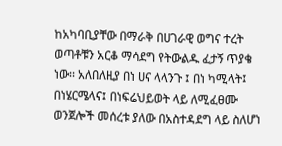ከአካባቢያቸው በማራቅ በሀገራዊ ወግና ተረት ወጣቶቹን አርቆ ማሳደግ የትውልዱ ፈታኝ ጥያቄ ነው፡፡ አለበለዚያ በነ ሀና ላላንጉ ፤ በነ ካሚላት፤ በነሄርሜላና፤ በነፍሬህይወት ላይ ለሚፈፀሙ ወንጀሎች መሰረቱ ያለው በአስተዳደግ ላይ ስለሆነ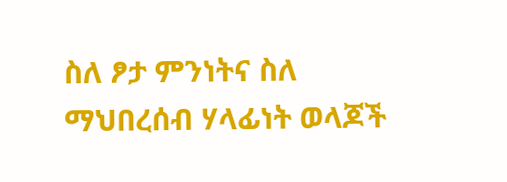ስለ ፆታ ምንነትና ስለ ማህበረሰብ ሃላፊነት ወላጆች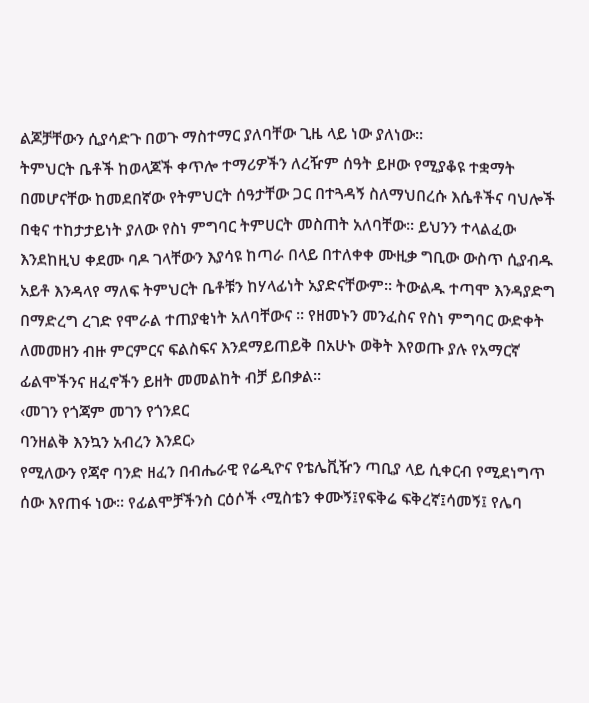ልጆቻቸውን ሲያሳድጉ በወጉ ማስተማር ያለባቸው ጊዜ ላይ ነው ያለነው፡፡
ትምህርት ቤቶች ከወላጆች ቀጥሎ ተማሪዎችን ለረዥም ሰዓት ይዞው የሚያቆዩ ተቋማት በመሆናቸው ከመደበኛው የትምህርት ሰዓታቸው ጋር በተጓዳኝ ስለማህበረሱ እሴቶችና ባህሎች በቂና ተከታታይነት ያለው የስነ ምግባር ትምሀርት መስጠት አለባቸው፡፡ ይህንን ተላልፈው እንደከዚህ ቀደሙ ባዶ ገላቸውን እያሳዩ ከጣራ በላይ በተለቀቀ ሙዚቃ ግቢው ውስጥ ሲያብዱ አይቶ እንዳላየ ማለፍ ትምህርት ቤቶቹን ከሃላፊነት አያድናቸውም፡፡ ትውልዱ ተጣሞ እንዳያድግ በማድረግ ረገድ የሞራል ተጠያቂነት አለባቸውና ፡፡ የዘመኑን መንፈስና የስነ ምግባር ውድቀት ለመመዘን ብዙ ምርምርና ፍልስፍና እንደማይጠይቅ በአሁኑ ወቅት እየወጡ ያሉ የአማርኛ ፊልሞችንና ዘፈኖችን ይዘት መመልከት ብቻ ይበቃል፡፡
‹መገን የጎጃም መገን የጎንደር
ባንዘልቅ እንኳን አብረን እንደር›
የሚለውን የጃኖ ባንድ ዘፈን በብሔራዊ የሬዲዮና የቴሌቪዥን ጣቢያ ላይ ሲቀርብ የሚደነግጥ ሰው እየጠፋ ነው፡፡ የፊልሞቻችንስ ርዕሶች ‹ሚስቴን ቀሙኝ፤የፍቅሬ ፍቅረኛ፤ሳመኝ፤ የሌባ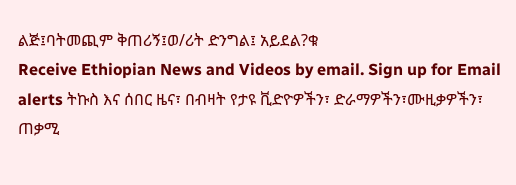ልጅ፤ባትመጪም ቅጠሪኝ፤ወ/ሪት ድንግል፤ አይደል?ቁ
Receive Ethiopian News and Videos by email. Sign up for Email alerts ትኩስ እና ሰበር ዜና፣ በብዛት የታዩ ቪድዮዎችን፣ ድራማዎችን፣ሙዚቃዎችን፣ ጠቃሚ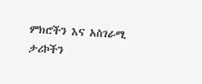ምክሮችን እና አስገራሚ ታሪኮችን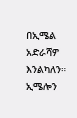በኢሜል አድራሻዎ እንልካለን። ኢሜሎን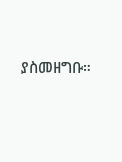ያስመዘግቡ።